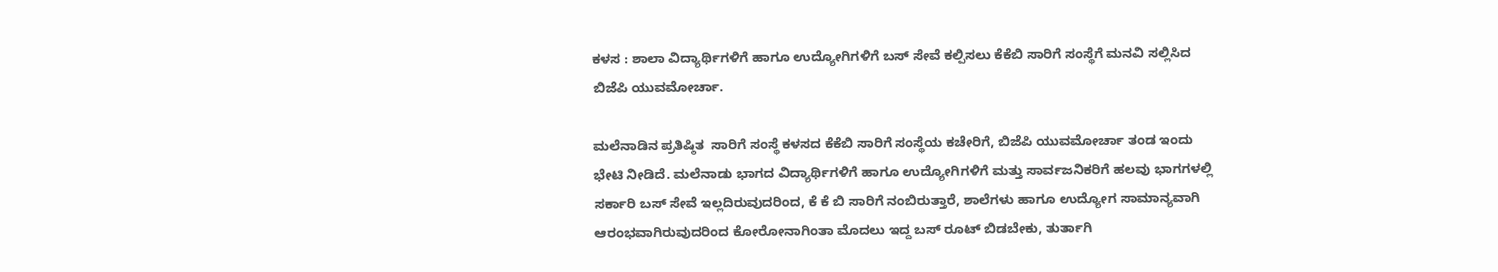ಕಳಸ : ಶಾಲಾ ವಿದ್ಯಾರ್ಥಿಗಳಿಗೆ ಹಾಗೂ ಉದ್ಯೋಗಿಗಳಿಗೆ ಬಸ್ ಸೇವೆ ಕಲ್ಪಿಸಲು ಕೆಕೆಬಿ ಸಾರಿಗೆ ಸಂಸ್ಥೆಗೆ ಮನವಿ ಸಲ್ಲಿಸಿದ ಬಿಜೆಪಿ ಯುವಮೋರ್ಚಾ.

ಮಲೆನಾಡಿನ ಪ್ರತಿಷ್ಠಿತ  ಸಾರಿಗೆ ಸಂಸ್ಥೆ ಕಳಸದ ಕೆಕೆಬಿ ಸಾರಿಗೆ ಸಂಸ್ಥೆಯ ಕಚೇರಿಗೆ, ಬಿಜೆಪಿ ಯುವಮೋರ್ಚಾ ತಂಡ ಇಂದು ಭೇಟಿ ನೀಡಿದೆ. ಮಲೆನಾಡು ಭಾಗದ ವಿದ್ಯಾರ್ಥಿಗಳಿಗೆ ಹಾಗೂ ಉದ್ಯೋಗಿಗಳಿಗೆ ಮತ್ತು ಸಾರ್ವಜನಿಕರಿಗೆ ಹಲವು ಭಾಗಗಳಲ್ಲಿ ಸರ್ಕಾರಿ ಬಸ್ ಸೇವೆ ಇಲ್ಲದಿರುವುದರಿಂದ, ಕೆ ಕೆ ಬಿ ಸಾರಿಗೆ ನಂಬಿರುತ್ತಾರೆ, ಶಾಲೆಗಳು ಹಾಗೂ ಉದ್ಯೋಗ ಸಾಮಾನ್ಯವಾಗಿ ಆರಂಭವಾಗಿರುವುದರಿಂದ ಕೋರೋನಾಗಿಂತಾ ಮೊದಲು ಇದ್ದ ಬಸ್ ರೂಟ್ ಬಿಡಬೇಕು, ತುರ್ತಾಗಿ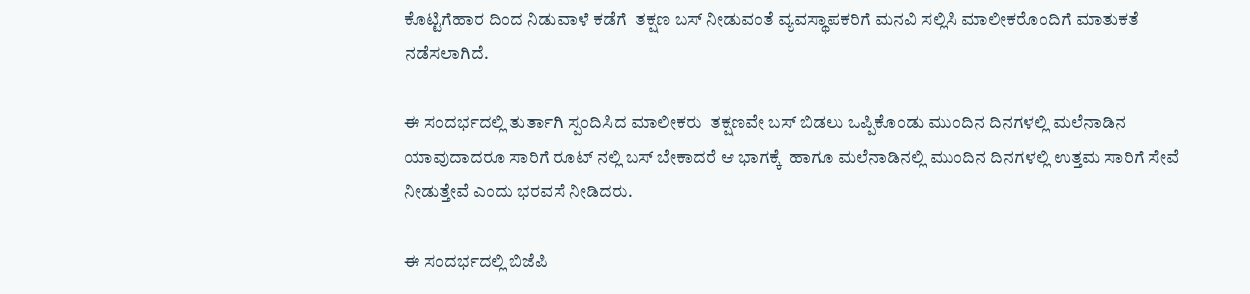ಕೊಟ್ಟಿಗೆಹಾರ ದಿಂದ ನಿಡುವಾಳೆ ಕಡೆಗೆ  ತಕ್ಷಣ ಬಸ್ ನೀಡುವಂತೆ ವ್ಯವಸ್ಥಾಪಕರಿಗೆ ಮನವಿ ಸಲ್ಲಿಸಿ ಮಾಲೀಕರೊಂದಿಗೆ ಮಾತುಕತೆ ನಡೆಸಲಾಗಿದೆ.

ಈ ಸಂದರ್ಭದಲ್ಲಿ ತುರ್ತಾಗಿ ಸ್ಪಂದಿಸಿದ ಮಾಲೀಕರು  ತಕ್ಷಣವೇ ಬಸ್ ಬಿಡಲು ಒಪ್ಪಿಕೊಂಡು ಮುಂದಿನ ದಿನಗಳಲ್ಲಿ ಮಲೆನಾಡಿನ ಯಾವುದಾದರೂ ಸಾರಿಗೆ ರೂಟ್ ನಲ್ಲಿ ಬಸ್ ಬೇಕಾದರೆ ಆ ಭಾಗಕ್ಕೆ  ಹಾಗೂ ಮಲೆನಾಡಿನಲ್ಲಿ ಮುಂದಿನ ದಿನಗಳಲ್ಲಿ ಉತ್ತಮ ಸಾರಿಗೆ ಸೇವೆ ನೀಡುತ್ತೇವೆ ಎಂದು ಭರವಸೆ ನೀಡಿದರು.

ಈ ಸಂದರ್ಭದಲ್ಲಿ ಬಿಜೆಪಿ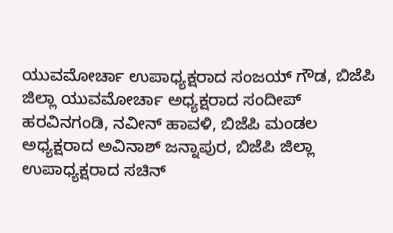ಯುವಮೋರ್ಚಾ ಉಪಾಧ್ಯಕ್ಷರಾದ ಸಂಜಯ್ ಗೌಡ, ಬಿಜೆಪಿ ಜಿಲ್ಲಾ ಯುವಮೋರ್ಚಾ ಅಧ್ಯಕ್ಷರಾದ ಸಂದೀಪ್ ಹರವಿನಗಂಡಿ, ನವೀನ್ ಹಾವಳಿ, ಬಿಜೆಪಿ ಮಂಡಲ ಅಧ್ಯಕ್ಷರಾದ ಅವಿನಾಶ್ ಜನ್ನಾಪುರ, ಬಿಜೆಪಿ ಜಿಲ್ಲಾ ಉಪಾಧ್ಯಕ್ಷರಾದ ಸಚಿನ್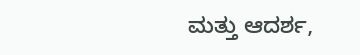ಮತ್ತು ಆದರ್ಶ,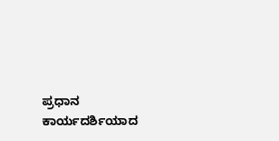ಪ್ರಧಾನ ಕಾರ್ಯದರ್ಶಿಯಾದ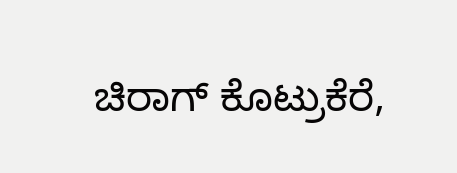ಚಿರಾಗ್ ಕೊಟ್ರುಕೆರೆ,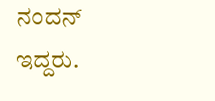ನಂದನ್ ಇದ್ದರು.